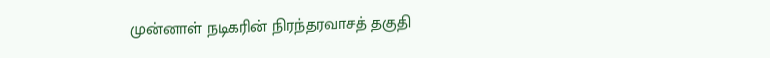முன்னாள் நடிகரின் நிரந்தரவாசத் தகுதி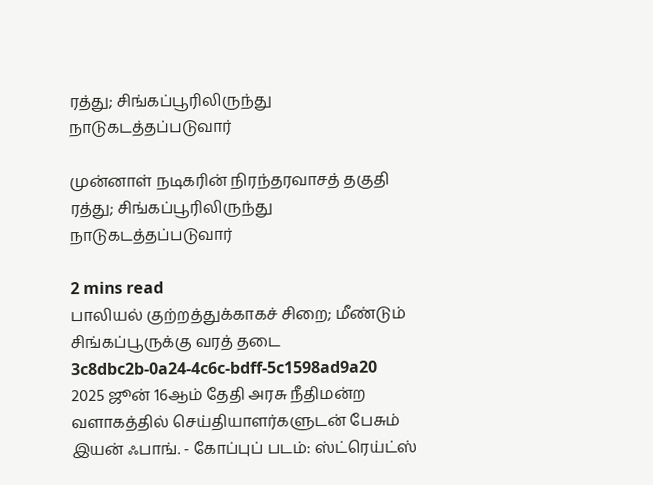ரத்து; சிங்கப்பூரிலிருந்து நாடுகடத்தப்படுவார்

முன்னாள் நடிகரின் நிரந்தரவாசத் தகுதி ரத்து; சிங்கப்பூரிலிருந்து நாடுகடத்தப்படுவார்

2 mins read
பாலியல் குற்றத்துக்காகச் சிறை; மீண்டும் சிங்கப்பூருக்கு வரத் தடை
3c8dbc2b-0a24-4c6c-bdff-5c1598ad9a20
2025 ஜூன் 16ஆம் தேதி அரசு நீதிமன்ற வளாகத்தில் செய்தியாளர்களுடன் பேசும் இயன் ஃபாங். - கோப்புப் படம்: ஸ்ட்ரெய்ட்ஸ்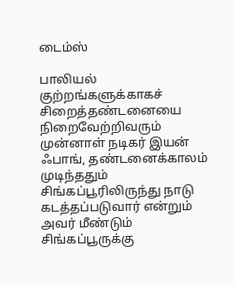டைம்ஸ்

பாலியல் குற்றங்களுக்காகச் சிறைத்தண்டனையை நிறைவேற்றிவரும் முன்னாள் நடிகர் இயன் ஃபாங், தண்டனைக்காலம் முடிந்ததும் சிங்கப்பூரிலிருந்து நாடு கடத்தப்படுவார் என்றும் அவர் மீண்டும் சிங்கப்பூருக்கு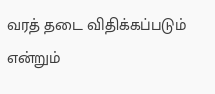வரத் தடை விதிக்கப்படும் என்றும்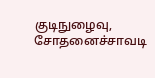குடிநுழைவு, சோதனைச்சாவடி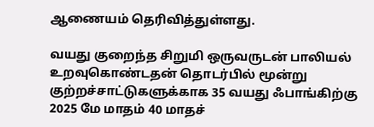ஆணையம் தெரிவித்துள்ளது.

வயது குறைந்த சிறுமி ஒருவருடன் பாலியல் உறவுகொண்டதன் தொடர்பில் மூன்று குற்றச்சாட்டுகளுக்காக 35 வயது ஃபாங்கிற்கு 2025 மே மாதம் 40 மாதச்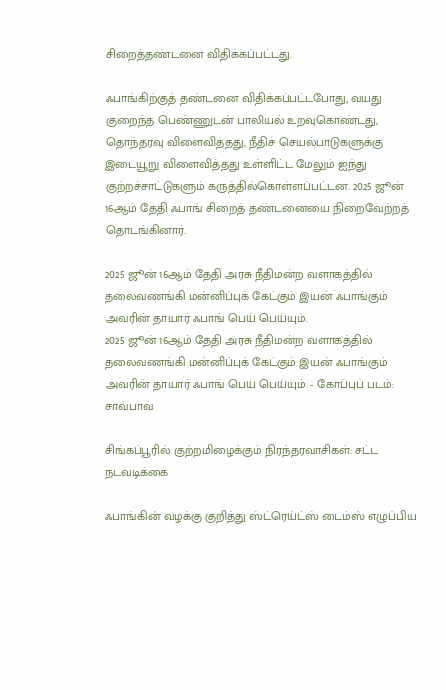சிறைத்தண்டனை விதிக்கப்பட்டது.

ஃபாங்கிற்குத் தண்டனை விதிக்கப்பட்டபோது, வயது குறைந்த பெண்ணுடன் பாலியல் உறவுகொண்டது, தொந்தரவு விளைவித்தது, நீதிச் செயல்பாடுகளுக்கு இடையூறு விளைவித்தது உள்ளிட்ட மேலும் ஐந்து குற்றச்சாட்டுகளும் கருத்தில்கொள்ளப்பட்டன. 2025 ஜூன் 16ஆம் தேதி ஃபாங் சிறைத் தண்டனையை நிறைவேற்றத் தொடங்கினார்.

2025 ஜூன் 16ஆம் தேதி அரசு நீதிமன்ற வளாகத்தில் தலைவணங்கி மன்னிப்புக் கேட்கும் இயன் ஃபாங்கும் அவரின் தாயார் ஃபாங் பெய் பெய்யும்.
2025 ஜூன் 16ஆம் தேதி அரசு நீதிமன்ற வளாகத்தில் தலைவணங்கி மன்னிப்புக் கேட்கும் இயன் ஃபாங்கும் அவரின் தாயார் ஃபாங் பெய் பெய்யும். - கோப்புப் படம்: சாவ்பாவ்

சிங்கப்பூரில் குற்றமிழைக்கும் நிரந்தரவாசிகள்: சட்ட நடவடிக்கை

ஃபாங்கின் வழக்கு குறித்து ஸ்ட்ரெய்ட்ஸ் டைம்ஸ் எழுப்பிய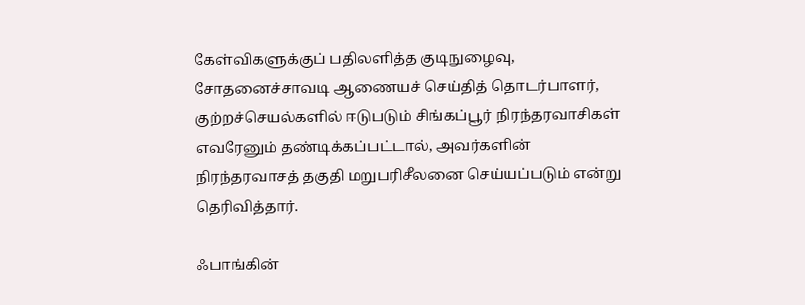கேள்விகளுக்குப் பதிலளித்த குடிநுழைவு, சோதனைச்சாவடி ஆணையச் செய்தித் தொடர்பாளர், குற்றச்செயல்களில் ஈடுபடும் சிங்கப்பூர் நிரந்தரவாசிகள் எவரேனும் தண்டிக்கப்பட்டால், அவர்களின் நிரந்தரவாசத் தகுதி மறுபரிசீலனை செய்யப்படும் என்று தெரிவித்தார்.

ஃபாங்கின்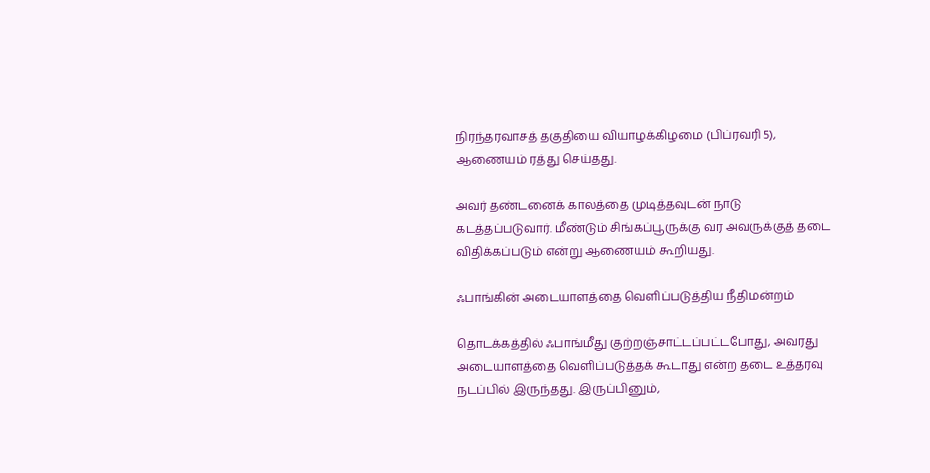நிரந்தரவாசத் தகுதியை வியாழக்கிழமை (பிப்ரவரி 5), ஆணையம் ரத்து செய்தது.

அவர் தண்டனைக் காலத்தை முடித்தவுடன் நாடு கடத்தப்படுவார். மீண்டும் சிங்கப்பூருக்கு வர அவருக்குத் தடை விதிக்கப்படும் என்று ஆணையம் கூறியது.

ஃபாங்கின் அடையாளத்தை வெளிப்படுத்திய நீதிமன்றம்

தொடக்கத்தில் ஃபாங்மீது குற்றஞ்சாட்டப்பட்டபோது, அவரது அடையாளத்தை வெளிப்படுத்தக் கூடாது என்ற தடை உத்தரவு நடப்பில் இருந்தது. இருப்பினும்,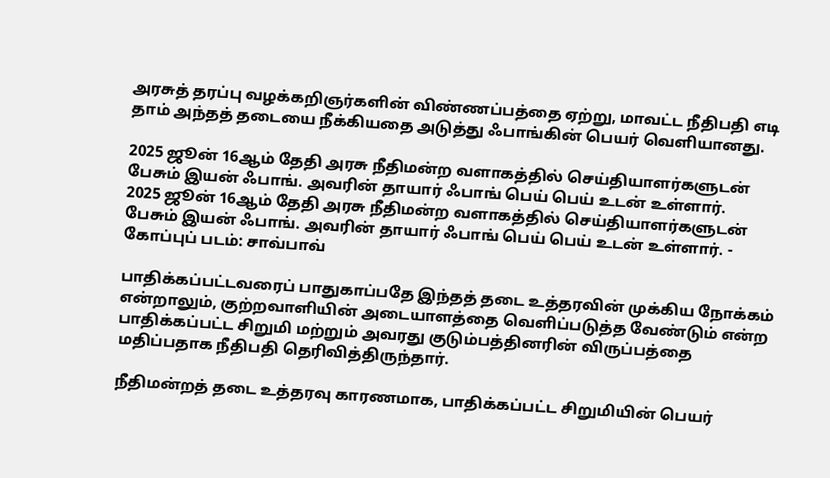அரசுத் தரப்பு வழக்கறிஞர்களின் விண்ணப்பத்தை ஏற்று, மாவட்ட நீதிபதி எடி தாம் அந்தத் தடையை நீக்கியதை அடுத்து ஃபாங்கின் பெயர் வெளியானது.

2025 ஜூன் 16ஆம் தேதி அரசு நீதிமன்ற வளாகத்தில் செய்தியாளர்களுடன் பேசும் இயன் ஃபாங். அவரின் தாயார் ஃபாங் பெய் பெய் உடன் உள்ளார்.
2025 ஜூன் 16ஆம் தேதி அரசு நீதிமன்ற வளாகத்தில் செய்தியாளர்களுடன் பேசும் இயன் ஃபாங். அவரின் தாயார் ஃபாங் பெய் பெய் உடன் உள்ளார். - கோப்புப் படம்: சாவ்பாவ்

பாதிக்கப்பட்டவரைப் பாதுகாப்பதே இந்தத் தடை உத்தரவின் முக்கிய நோக்கம் என்றாலும், குற்றவாளியின் அடையாளத்தை வெளிப்படுத்த வேண்டும் என்ற பாதிக்கப்பட்ட சிறுமி மற்றும் அவரது குடும்பத்தினரின் விருப்பத்தை மதிப்பதாக நீதிபதி தெரிவித்திருந்தார்.

நீதிமன்றத் தடை உத்தரவு காரணமாக, பாதிக்கப்பட்ட சிறுமியின் பெயர்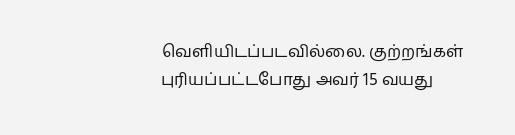வெளியிடப்படவில்லை. குற்றங்கள் புரியப்பட்டபோது அவர் 15 வயது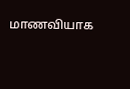மாணவியாக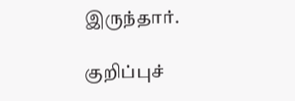இருந்தார்.

குறிப்புச்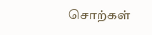சொற்கள்